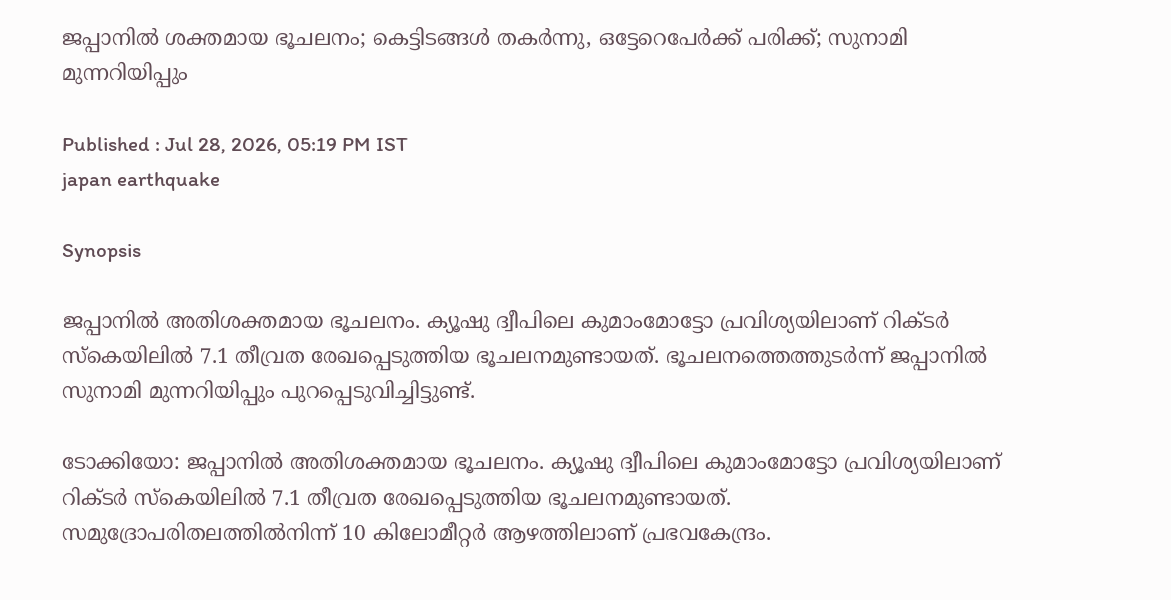ജപ്പാനിൽ ശക്തമായ ഭൂചലനം; കെട്ടിടങ്ങൾ തകർന്നു, ഒട്ടേറെപേർക്ക് പരിക്ക്; സുനാമി മുന്നറിയിപ്പും

Published : Jul 28, 2026, 05:19 PM IST
japan earthquake

Synopsis

ജപ്പാനിൽ അതിശക്തമായ ഭൂചലനം. ക്യൂഷു ദ്വീപിലെ കുമാംമോട്ടോ പ്രവിശ്യയിലാണ് റിക്ടർ സ്കെയിലിൽ 7.1 തീവ്രത രേഖപ്പെടുത്തിയ ഭൂചലനമുണ്ടായത്. ഭൂചലനത്തെത്തുടർന്ന് ജപ്പാനിൽ സുനാമി മുന്നറിയിപ്പും പുറപ്പെടുവിച്ചിട്ടുണ്ട്.

ടോക്കിയോ: ജപ്പാനിൽ അതിശക്തമായ ഭൂചലനം. ക്യൂഷു ദ്വീപിലെ കുമാംമോട്ടോ പ്രവിശ്യയിലാണ് റിക്ടർ സ്കെയിലിൽ 7.1 തീവ്രത രേഖപ്പെടുത്തിയ ഭൂചലനമുണ്ടായത്. സമുദ്രോപരിതലത്തിൽനിന്ന് 10 കിലോമീറ്റർ ആഴത്തിലാണ് പ്രഭവകേന്ദ്രം.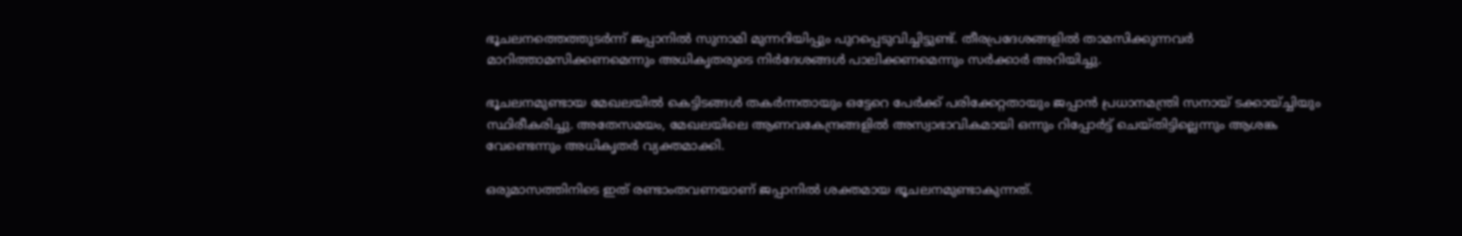ഭൂചലനത്തെത്തുടർന്ന് ജപ്പാനിൽ സുനാമി മുന്നറിയിപ്പും പുറപ്പെടുവിച്ചിട്ടുണ്ട്. തീരപ്രദേശങ്ങളിൽ താമസിക്കുന്നവർ മാറിത്താമസിക്കണമെന്നും അധികൃതരുടെ നിർദേശങ്ങൾ പാലിക്കണമെന്നും സർക്കാർ അറിയിച്ചു.

ഭൂചലനമുണ്ടായ മേഖലയിൽ കെട്ടിടങ്ങൾ തകർന്നതായും ഒട്ടേറെ പേർക്ക് പരിക്കേറ്റതായും ജപ്പാൻ പ്രധാനമന്ത്രി സനായ് ടക്കായ്ച്ചിയും സ്ഥിരീകരിച്ചു. അതേസമയം, മേഖലയിലെ ആണവകേന്ദ്രങ്ങളിൽ അസ്വാഭാവികമായി ഒന്നും റിപ്പോർട്ട് ചെയ്തിട്ടില്ലെന്നും ആശങ്ക വേണ്ടെന്നും അധികൃതർ വ്യക്തമാക്കി.

ഒരുമാസത്തിനിടെ ഇത് രണ്ടാംതവണയാണ് ജപ്പാനിൽ ശക്തമായ ഭൂചലനമുണ്ടാകുന്നത്.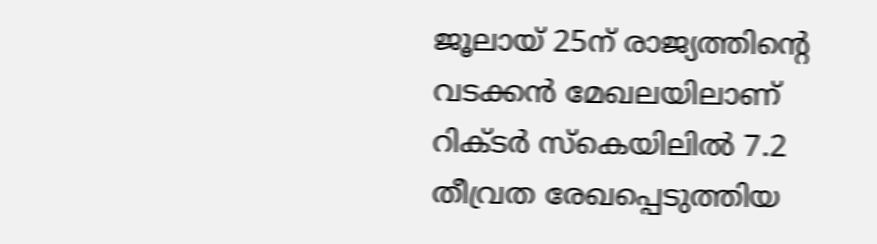ജൂലായ് 25ന് രാജ്യത്തിന്റെ വടക്കൻ മേഖലയിലാണ് റിക്ടർ സ്കെയിലിൽ 7.2 തീവ്രത രേഖപ്പെടുത്തിയ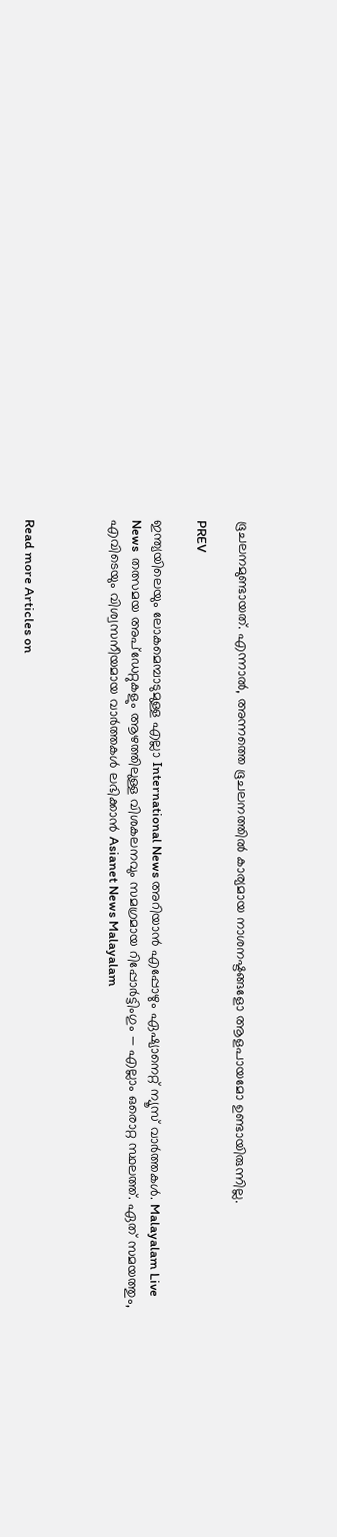ഭൂചലനമുണ്ടായത്. എന്നാൽ, അന്നത്തെ ഭൂചലനത്തിൽ കാര്യമായ നാശനഷ്ടങ്ങളോ ആളപായമോ ഉണ്ടായിരുന്നില്ല.

PREV

ഇന്ത്യയിലെയും ലോകമെമ്പാടുമുള്ള എല്ലാ International News അറിയാൻ എപ്പോഴും ഏഷ്യാനെറ്റ് ന്യൂസ് വാർത്തകൾ. Malayalam Live News  തത്സമയ അപ്‌ഡേറ്റുകളും ആഴത്തിലുള്ള വിശകലനവും സമഗ്രമായ റിപ്പോർട്ടിംഗും — എല്ലാം ഒരൊറ്റ സ്ഥലത്ത്. ഏത് സമയത്തും, എവിടെയും വിശ്വസനീയമായ വാർത്തകൾ ലഭിക്കാൻ Asianet News Malayalam



Read more Articles on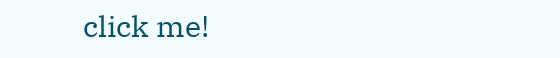click me!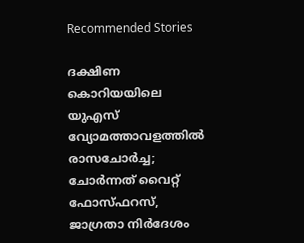Recommended Stories

ദക്ഷിണ കൊറിയയിലെ യുഎസ് വ്യോമത്താവളത്തിൽ രാസചോർച്ച; ചോർന്നത് വൈറ്റ് ഫോസ്ഫറസ്, ജാഗ്രതാ നിർദേശം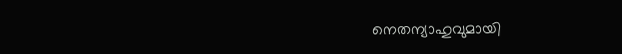നെതന്യാഹുവുമായി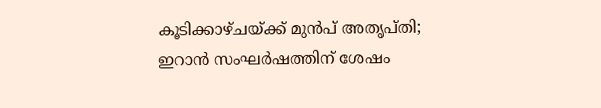കൂടിക്കാഴ്ചയ്ക്ക് മുൻപ് അതൃപ്തി; ഇറാൻ സംഘർഷത്തിന് ശേഷം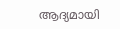ആദ്യമായി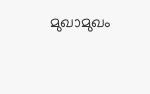മുഖാമുഖം